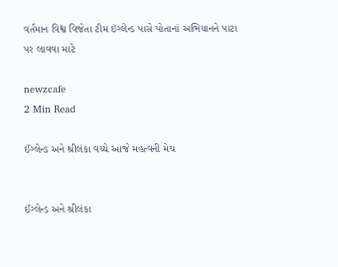વર્તમાન વિશ્વ વિજેતા ટીમ ઇંગ્લેન્ડ પાસે પોતાનાં અભિયાનને પાટા પર લાવવા માટે

newzcafe
2 Min Read

ઈંગ્લેન્ડ અને શ્રીલંકા વચ્ચે આજે મહત્વની મેચ


ઈંગ્લેન્ડ અને શ્રીલંકા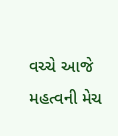વચ્ચે આજે મહત્વની મેચ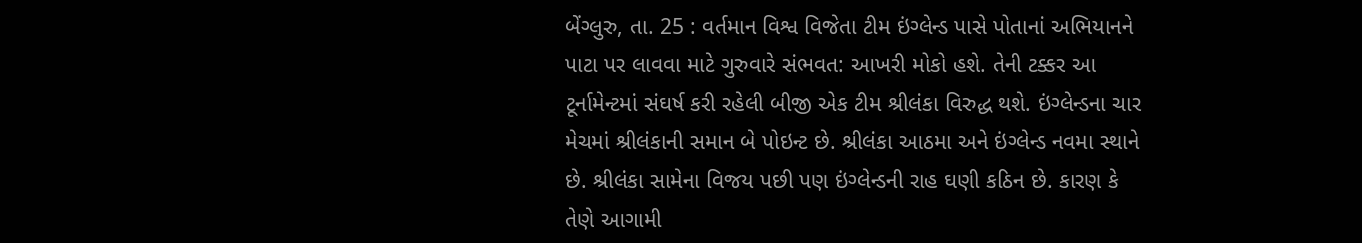બેંગ્લુરુ, તા. 25 : વર્તમાન વિશ્વ વિજેતા ટીમ ઇંગ્લેન્ડ પાસે પોતાનાં અભિયાનને પાટા પર લાવવા માટે ગુરુવારે સંભવત: આખરી મોકો હશે. તેની ટક્કર આ ટૂર્નામેન્ટમાં સંઘર્ષ કરી રહેલી બીજી એક ટીમ શ્રીલંકા વિરુદ્ધ થશે. ઇંગ્લેન્ડના ચાર મેચમાં શ્રીલંકાની સમાન બે પોઇન્ટ છે. શ્રીલંકા આઠમા અને ઇંગ્લેન્ડ નવમા સ્થાને છે. શ્રીલંકા સામેના વિજય પછી પણ ઇંગ્લેન્ડની રાહ ઘણી કઠિન છે. કારણ કે તેણે આગામી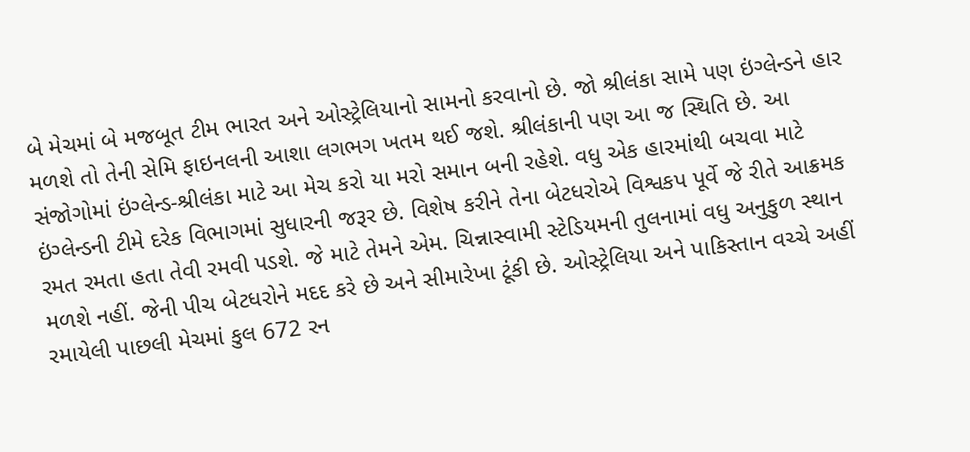બે મેચમાં બે મજબૂત ટીમ ભારત અને ઓસ્ટ્રેલિયાનો સામનો કરવાનો છે. જો શ્રીલંકા સામે પણ ઇંગ્લેન્ડને હાર મળશે તો તેની સેમિ ફાઇનલની આશા લગભગ ખતમ થઈ જશે. શ્રીલંકાની પણ આ જ સ્થિતિ છે. આ સંજોગોમાં ઇંગ્લેન્ડ-શ્રીલંકા માટે આ મેચ કરો યા મરો સમાન બની રહેશે. વધુ એક હારમાંથી બચવા માટે ઇંગ્લેન્ડની ટીમે દરેક વિભાગમાં સુધારની જરૂર છે. વિશેષ કરીને તેના બેટધરોએ વિશ્વકપ પૂર્વે જે રીતે આક્રમક રમત રમતા હતા તેવી રમવી પડશે. જે માટે તેમને એમ. ચિન્નાસ્વામી સ્ટેડિયમની તુલનામાં વધુ અનુકુળ સ્થાન મળશે નહીં. જેની પીચ બેટધરોને મદદ કરે છે અને સીમારેખા ટૂંકી છે. ઓસ્ટ્રેલિયા અને પાકિસ્તાન વચ્ચે અહીં રમાયેલી પાછલી મેચમાં કુલ 672 રન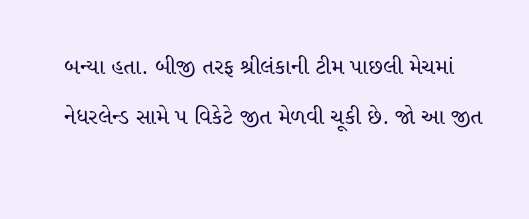બન્યા હતા. બીજી તરફ શ્રીલંકાની ટીમ પાછલી મેચમાં નેધરલેન્ડ સામે પ વિકેટે જીત મેળવી ચૂકી છે. જો આ જીત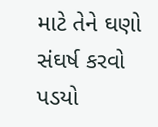માટે તેને ઘણો સંઘર્ષ કરવો પડયો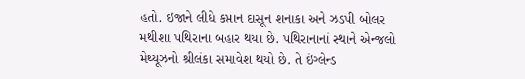હતો. ઇજાને લીધે કપ્તાન દાસૂન શનાકા અને ઝડપી બોલર મથીશા પથિરાના બહાર થયા છે. પથિરાનાનાં સ્થાને એન્જલો મેથ્યૂઝનો શ્રીલંકા સમાવેશ થયો છે. તે ઇંગ્લેન્ડ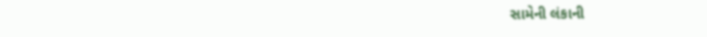સામેની લંકાની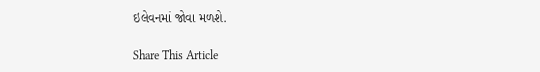ઇલેવનમાં જોવા મળશે.

Share This Article